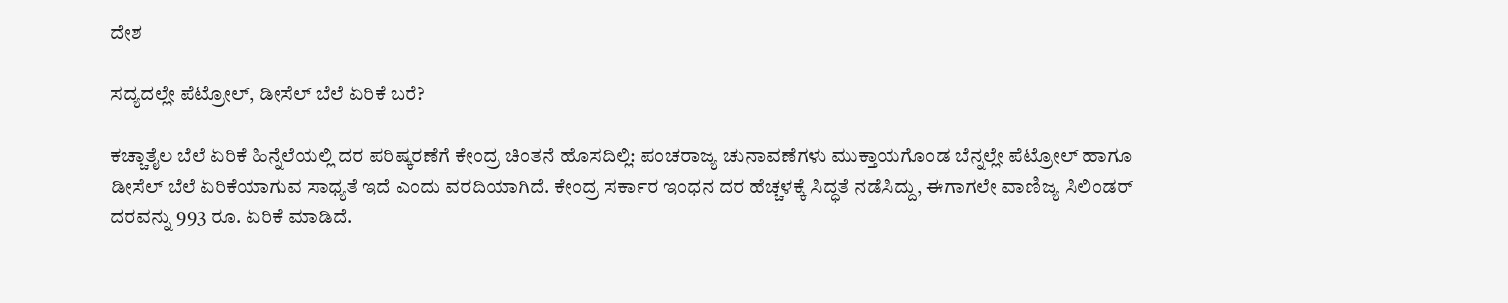ದೇಶ

ಸದ್ಯದಲ್ಲೇ ಪೆಟ್ರೋಲ್‌, ಡೀಸೆಲ್‌ ಬೆಲೆ ಏರಿಕೆ ಬರೆ?

ಕಚ್ಚಾತೈಲ ಬೆಲೆ ಏರಿಕೆ ಹಿನ್ನೆಲೆಯಲ್ಲಿ ದರ ಪರಿಷ್ಕರಣೆಗೆ ಕೇಂದ್ರ ಚಿಂತನೆ ಹೊಸದಿಲ್ಲಿ: ಪಂಚರಾಜ್ಯ ಚುನಾವಣೆಗಳು ಮುಕ್ತಾಯಗೊಂಡ ಬೆನ್ನಲ್ಲೇ ಪೆಟ್ರೋಲ್ ಹಾಗೂ ಡೀಸೆಲ್ ಬೆಲೆ ಏರಿಕೆಯಾಗುವ ಸಾಧ್ಯತೆ ಇದೆ ಎಂದು ವರದಿಯಾಗಿದೆ. ಕೇಂದ್ರ ಸರ್ಕಾರ ಇಂಧನ ದರ ಹೆಚ್ಚಳಕ್ಕೆ ಸಿದ್ಧತೆ ನಡೆಸಿದ್ದು, ಈಗಾಗಲೇ ವಾಣಿಜ್ಯ ಸಿಲಿಂಡರ್ ದರವನ್ನು 993 ರೂ. ಏರಿಕೆ ಮಾಡಿದೆ.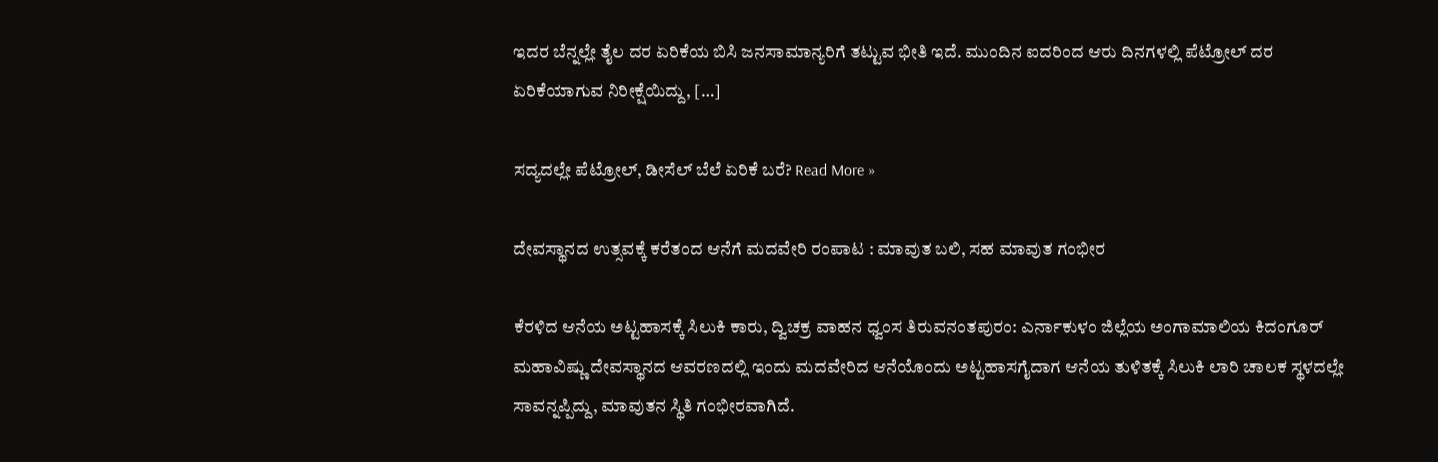ಇದರ ಬೆನ್ನಲ್ಲೇ ತೈಲ ದರ ಏರಿಕೆಯ ಬಿಸಿ ಜನಸಾಮಾನ್ಯರಿಗೆ ತಟ್ಟುವ ಭೀತಿ ಇದೆ. ಮುಂದಿನ ಐದರಿಂದ ಆರು ದಿನಗಳಲ್ಲಿ ಪೆಟ್ರೋಲ್ ದರ ಏರಿಕೆಯಾಗುವ ನಿರೀಕ್ಷೆಯಿದ್ದು, […]

ಸದ್ಯದಲ್ಲೇ ಪೆಟ್ರೋಲ್‌, ಡೀಸೆಲ್‌ ಬೆಲೆ ಏರಿಕೆ ಬರೆ? Read More »

ದೇವಸ್ಥಾನದ ಉತ್ಸವಕ್ಕೆ ಕರೆತಂದ ಆನೆಗೆ ಮದವೇರಿ ರಂಪಾಟ : ಮಾವುತ ಬಲಿ, ಸಹ ಮಾವುತ ಗಂಭೀರ

ಕೆರಳಿದ ಆನೆಯ ಅಟ್ಟಹಾಸಕ್ಕೆ ಸಿಲುಕಿ ಕಾರು, ದ್ವಿಚಕ್ರ ವಾಹನ ಧ್ವಂಸ ತಿರುವನಂತಪುರಂ: ಎರ್ನಾಕುಳಂ ಜಿಲ್ಲೆಯ ಅಂಗಾಮಾಲಿಯ ಕಿದಂಗೂರ್ ಮಹಾವಿಷ್ಣು ದೇವಸ್ಥಾನದ ಆವರಣದಲ್ಲಿ ಇಂದು ಮದವೇರಿದ ಆನೆಯೊಂದು ಅಟ್ಟಹಾಸಗೈದಾಗ ಆನೆಯ ತುಳಿತಕ್ಕೆ ಸಿಲುಕಿ ಲಾರಿ ಚಾಲಕ ಸ್ಥಳದಲ್ಲೇ ಸಾವನ್ನಪ್ಪಿದ್ದು, ಮಾವುತನ ಸ್ಥಿತಿ ಗಂಭೀರವಾಗಿದೆ.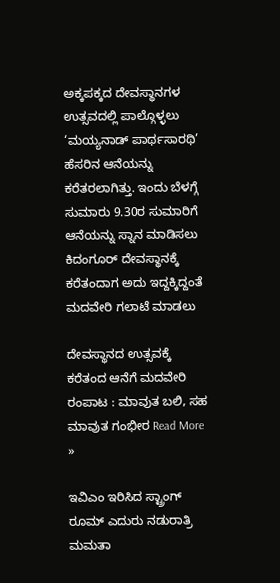ಅಕ್ಕಪಕ್ಕದ ದೇವಸ್ಥಾನಗಳ ಉತ್ಸವದಲ್ಲಿ ಪಾಲ್ಗೊಳ್ಳಲು ‘ಮಯ್ಯನಾಡ್ ಪಾರ್ಥಸಾರಥಿ’ ಹೆಸರಿನ ಆನೆಯನ್ನು ಕರೆತರಲಾಗಿತ್ತು. ಇಂದು ಬೆಳಗ್ಗೆ ಸುಮಾರು 9.30ರ ಸುಮಾರಿಗೆ ಆನೆಯನ್ನು ಸ್ನಾನ ಮಾಡಿಸಲು ಕಿದಂಗೂರ್ ದೇವಸ್ಥಾನಕ್ಕೆ ಕರೆತಂದಾಗ ಅದು ಇದ್ದಕ್ಕಿದ್ದಂತೆ ಮದವೇರಿ ಗಲಾಟೆ ಮಾಡಲು

ದೇವಸ್ಥಾನದ ಉತ್ಸವಕ್ಕೆ ಕರೆತಂದ ಆನೆಗೆ ಮದವೇರಿ ರಂಪಾಟ : ಮಾವುತ ಬಲಿ, ಸಹ ಮಾವುತ ಗಂಭೀರ Read More »

ಇವಿಎಂ ಇರಿಸಿದ ಸ್ಟ್ರಾಂಗ್‌ ರೂಮ್‌ ಎದುರು ನಡುರಾತ್ರಿ ಮಮತಾ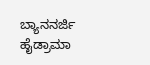ಬ್ಯಾನನರ್ಜಿ ಹೈಡ್ರಾಮಾ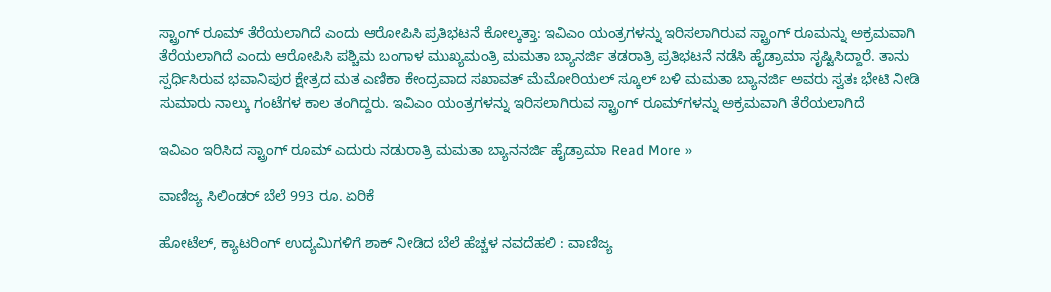ಸ್ಟ್ರಾಂಗ್‌ ರೂಮ್‌ ತೆರೆಯಲಾಗಿದೆ ಎಂದು ಆರೋಪಿಸಿ ಪ್ರತಿಭಟನೆ ಕೋಲ್ಕತ್ತಾ: ಇವಿಎಂ ಯಂತ್ರಗಳನ್ನು ಇರಿಸಲಾಗಿರುವ ಸ್ಟ್ರಾಂಗ್ ರೂಮನ್ನು ಅಕ್ರಮವಾಗಿ ತೆರೆಯಲಾಗಿದೆ ಎಂದು ಆರೋಪಿಸಿ ಪಶ್ಚಿಮ ಬಂಗಾಳ ಮುಖ್ಯಮಂತ್ರಿ ಮಮತಾ ಬ್ಯಾನರ್ಜಿ ತಡರಾತ್ರಿ ಪ್ರತಿಭಟನೆ ನಡೆಸಿ ಹೈಡ್ರಾಮಾ ಸೃಷ್ಟಿಸಿದ್ದಾರೆ. ತಾನು ಸ್ಪರ್ಧಿಸಿರುವ ಭವಾನಿಪುರ ಕ್ಷೇತ್ರದ ಮತ ಎಣಿಕಾ ಕೇಂದ್ರವಾದ ಸಖಾವತ್ ಮೆಮೋರಿಯಲ್ ಸ್ಕೂಲ್ ಬಳಿ ಮಮತಾ ಬ್ಯಾನರ್ಜಿ ಅವರು ಸ್ವತಃ ಭೇಟಿ ನೀಡಿ ಸುಮಾರು ನಾಲ್ಕು ಗಂಟೆಗಳ ಕಾಲ ತಂಗಿದ್ದರು. ಇವಿಎಂ ಯಂತ್ರಗಳನ್ನು ಇರಿಸಲಾಗಿರುವ ಸ್ಟ್ರಾಂಗ್ ರೂಮ್‌ಗಳನ್ನು ಅಕ್ರಮವಾಗಿ ತೆರೆಯಲಾಗಿದೆ

ಇವಿಎಂ ಇರಿಸಿದ ಸ್ಟ್ರಾಂಗ್‌ ರೂಮ್‌ ಎದುರು ನಡುರಾತ್ರಿ ಮಮತಾ ಬ್ಯಾನನರ್ಜಿ ಹೈಡ್ರಾಮಾ Read More »

ವಾಣಿಜ್ಯ ಸಿಲಿಂಡರ್‌ ಬೆಲೆ 993 ರೂ. ಏರಿಕೆ

ಹೋಟೆಲ್‌, ಕ್ಯಾಟರಿಂಗ್‌ ಉದ್ಯಮಿಗಳಿಗೆ ಶಾಕ್‌ ನೀಡಿದ ಬೆಲೆ ಹೆಚ್ಚಳ ನವದೆಹಲಿ : ವಾಣಿಜ್ಯ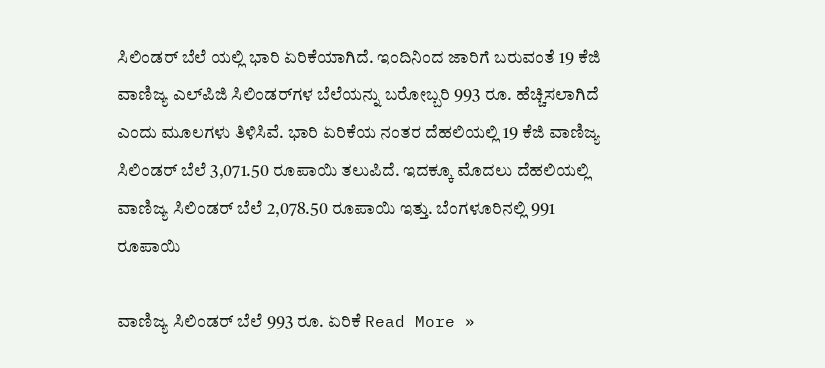ಸಿಲಿಂಡರ್ ಬೆಲೆ ಯಲ್ಲಿ ಭಾರಿ ಏರಿಕೆಯಾಗಿದೆ. ಇಂದಿನಿಂದ ಜಾರಿಗೆ ಬರುವಂತೆ 19 ಕೆಜಿ ವಾಣಿಜ್ಯ ಎಲ್‌ಪಿಜಿ ಸಿಲಿಂಡರ್‌ಗಳ ಬೆಲೆಯನ್ನು ಬರೋಬ್ಬರಿ 993 ರೂ. ಹೆಚ್ಚಿಸಲಾಗಿದೆ ಎಂದು ಮೂಲಗಳು ತಿಳಿಸಿವೆ. ಭಾರಿ ಏರಿಕೆಯ ನಂತರ ದೆಹಲಿಯಲ್ಲಿ 19 ಕೆಜಿ ವಾಣಿಜ್ಯ ಸಿಲಿಂಡರ್ ಬೆಲೆ 3,071.50 ರೂಪಾಯಿ ತಲುಪಿದೆ. ಇದಕ್ಕೂ ಮೊದಲು ದೆಹಲಿಯಲ್ಲಿ ವಾಣಿಜ್ಯ ಸಿಲಿಂಡರ್ ಬೆಲೆ 2,078.50 ರೂಪಾಯಿ ಇತ್ತು. ಬೆಂಗಳೂರಿನಲ್ಲಿ 991 ರೂಪಾಯಿ

ವಾಣಿಜ್ಯ ಸಿಲಿಂಡರ್‌ ಬೆಲೆ 993 ರೂ. ಏರಿಕೆ Read More »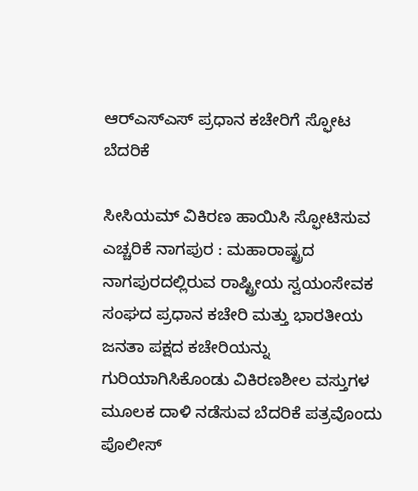ಆರ್‌ಎಸ್‌ಎಸ್‌ ಪ್ರಧಾನ ಕಚೇರಿಗೆ ಸ್ಫೋಟ ಬೆದರಿಕೆ

ಸೀಸಿಯಮ್ ವಿಕಿರಣ ಹಾಯಿಸಿ ಸ್ಫೋಟಿಸುವ ಎಚ್ಚರಿಕೆ ನಾಗಪುರ : ಮಹಾರಾಷ್ಟ್ರದ ನಾಗಪುರದಲ್ಲಿರುವ ರಾಷ್ಟ್ರೀಯ ಸ್ವಯಂಸೇವಕ ಸಂಘದ ಪ್ರಧಾನ ಕಚೇರಿ ಮತ್ತು ಭಾರತೀಯ ಜನತಾ ಪಕ್ಷದ ಕಚೇರಿಯನ್ನು ಗುರಿಯಾಗಿಸಿಕೊಂಡು ವಿಕಿರಣಶೀಲ ವಸ್ತುಗಳ ಮೂಲಕ ದಾಳಿ ನಡೆಸುವ ಬೆದರಿಕೆ ಪತ್ರವೊಂದು ಪೊಲೀಸ್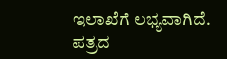ಇಲಾಖೆಗೆ ಲಭ್ಯವಾಗಿದೆ. ಪತ್ರದ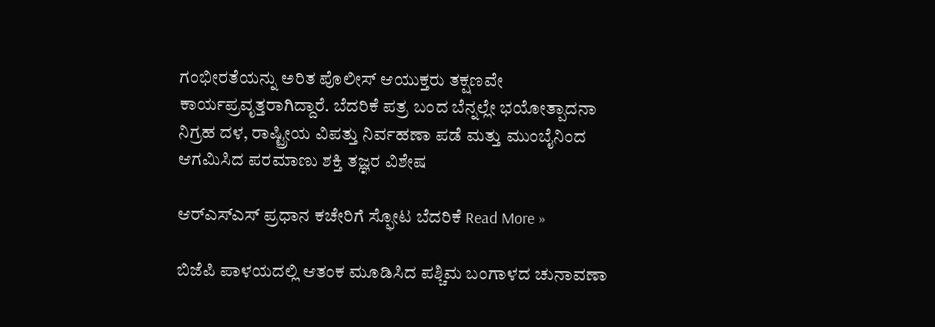ಗಂಭೀರತೆಯನ್ನು ಅರಿತ ಪೊಲೀಸ್ ಆಯುಕ್ತರು ತಕ್ಷಣವೇ ಕಾರ್ಯಪ್ರವೃತ್ತರಾಗಿದ್ದಾರೆ. ಬೆದರಿಕೆ ಪತ್ರ ಬಂದ ಬೆನ್ನಲ್ಲೇ ಭಯೋತ್ಪಾದನಾ ನಿಗ್ರಹ ದಳ, ರಾಷ್ಟ್ರೀಯ ವಿಪತ್ತು ನಿರ್ವಹಣಾ ಪಡೆ ಮತ್ತು ಮುಂಬೈನಿಂದ ಆಗಮಿಸಿದ ಪರಮಾಣು ಶಕ್ತಿ ತಜ್ಞರ ವಿಶೇಷ

ಆರ್‌ಎಸ್‌ಎಸ್‌ ಪ್ರಧಾನ ಕಚೇರಿಗೆ ಸ್ಫೋಟ ಬೆದರಿಕೆ Read More »

ಬಿಜೆಪಿ ಪಾಳಯದಲ್ಲಿ ಆತಂಕ ಮೂಡಿಸಿದ ಪಶ್ಚಿಮ ಬಂಗಾಳದ ಚುನಾವಣಾ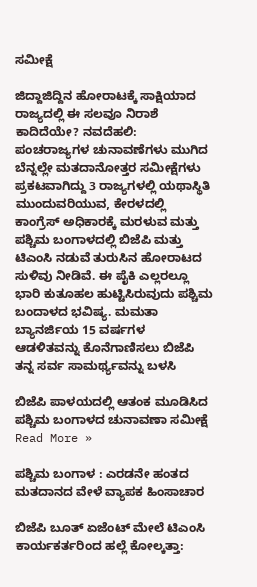ಸಮೀಕ್ಷೆ

ಜಿದ್ದಾಜಿದ್ದಿನ ಹೋರಾಟಕ್ಕೆ ಸಾಕ್ಷಿಯಾದ ರಾಜ್ಯದಲ್ಲಿ ಈ ಸಲವೂ ನಿರಾಶೆ ಕಾದಿದೆಯೇ? ನವದೆಹಲಿ: ಪಂಚರಾಜ್ಯಗಳ ಚುನಾವಣೆಗಳು ಮುಗಿದ ಬೆನ್ನಲ್ಲೇ ಮತದಾನೋತ್ತರ ಸಮೀಕ್ಷೆಗಳು ಪ್ರಕಟವಾಗಿದ್ದು 3 ರಾಜ್ಯಗಳಲ್ಲಿ ಯಥಾಸ್ಥಿತಿ ಮುಂದುವರಿಯುವ, ಕೇರಳದಲ್ಲಿ ಕಾಂಗ್ರೆಸ್‌ ಅಧಿಕಾರಕ್ಕೆ ಮರಳುವ ಮತ್ತು ಪಶ್ಚಿಮ ಬಂಗಾಳದಲ್ಲಿ ಬಿಜೆಪಿ ಮತ್ತು ಟಿಎಂಸಿ ನಡುವೆ ತುರುಸಿನ ಹೋರಾಟದ ಸುಳಿವು ನೀಡಿವೆ. ಈ ಪೈಕಿ ಎಲ್ಲರಲ್ಲೂ ಭಾರಿ ಕುತೂಹಲ ಹುಟ್ಟಿಸಿರುವುದು ಪಶ್ಚಿಮ ಬಂದಾಳದ ಭವಿಷ್ಯ. ಮಮತಾ ಬ್ಯಾನರ್ಜಿಯ 15 ವರ್ಷಗಳ ಆಡಳಿತವನ್ನು ಕೊನೆಗಾಣಿಸಲು ಬಿಜೆಪಿ ತನ್ನ ಸರ್ವ ಸಾಮರ್ಥ್ಯವನ್ನು ಬಳಸಿ

ಬಿಜೆಪಿ ಪಾಳಯದಲ್ಲಿ ಆತಂಕ ಮೂಡಿಸಿದ ಪಶ್ಚಿಮ ಬಂಗಾಳದ ಚುನಾವಣಾ ಸಮೀಕ್ಷೆ Read More »

ಪಶ್ಚಿಮ ಬಂಗಾಳ : ಎರಡನೇ ಹಂತದ ಮತದಾನದ ವೇಳೆ ವ್ಯಾಪಕ ಹಿಂಸಾಚಾರ

ಬಿಜೆಪಿ ಬೂತ್‌ ಏಜೆಂಟ್‌ ಮೇಲೆ ಟಿಎಂಸಿ ಕಾರ್ಯಕರ್ತರಿಂದ ಹಲ್ಲೆ ಕೋಲ್ಕತ್ತಾ: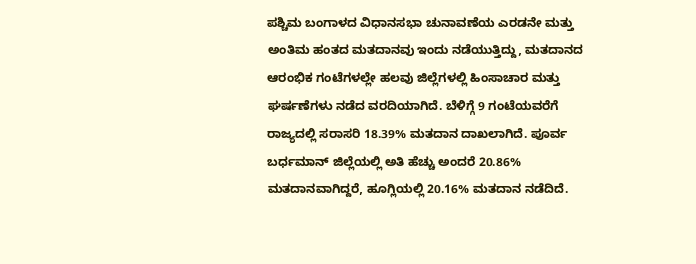ಪಶ್ಚಿಮ ಬಂಗಾಳದ ವಿಧಾನಸಭಾ ಚುನಾವಣೆಯ ಎರಡನೇ ಮತ್ತು ಅಂತಿಮ ಹಂತದ ಮತದಾನವು ಇಂದು ನಡೆಯುತ್ತಿದ್ದು, ಮತದಾನದ ಆರಂಭಿಕ ಗಂಟೆಗಳಲ್ಲೇ ಹಲವು ಜಿಲ್ಲೆಗಳಲ್ಲಿ ಹಿಂಸಾಚಾರ ಮತ್ತು ಘರ್ಷಣೆಗಳು ನಡೆದ ವರದಿಯಾಗಿದೆ. ಬೆಳಿಗ್ಗೆ 9 ಗಂಟೆಯವರೆಗೆ ರಾಜ್ಯದಲ್ಲಿ ಸರಾಸರಿ 18.39% ಮತದಾನ ದಾಖಲಾಗಿದೆ. ಪೂರ್ವ ಬರ್ಧಮಾನ್ ಜಿಲ್ಲೆಯಲ್ಲಿ ಅತಿ ಹೆಚ್ಚು ಅಂದರೆ 20.86% ಮತದಾನವಾಗಿದ್ದರೆ, ಹೂಗ್ಲಿಯಲ್ಲಿ 20.16% ಮತದಾನ ನಡೆದಿದೆ.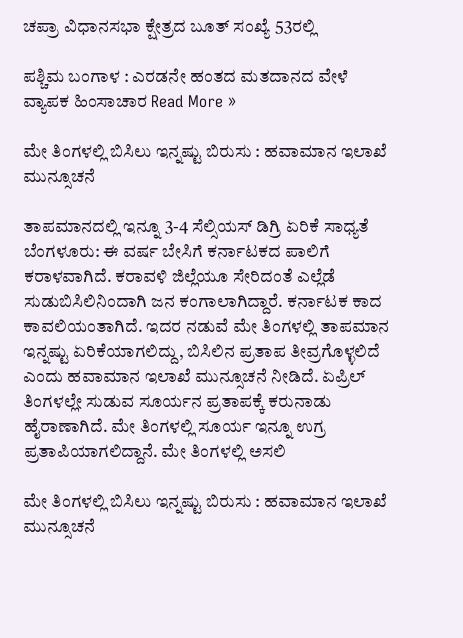ಚಪ್ರಾ ವಿಧಾನಸಭಾ ಕ್ಷೇತ್ರದ ಬೂತ್ ಸಂಖ್ಯೆ 53ರಲ್ಲಿ

ಪಶ್ಚಿಮ ಬಂಗಾಳ : ಎರಡನೇ ಹಂತದ ಮತದಾನದ ವೇಳೆ ವ್ಯಾಪಕ ಹಿಂಸಾಚಾರ Read More »

ಮೇ ತಿಂಗಳಲ್ಲಿ ಬಿಸಿಲು ಇನ್ನಷ್ಟು ಬಿರುಸು : ಹವಾಮಾನ ಇಲಾಖೆ ಮುನ್ಸೂಚನೆ

ತಾಪಮಾನದಲ್ಲಿ ಇನ್ನೂ 3-4 ಸೆಲ್ಸಿಯಸ್ ಡಿಗ್ರಿ ಏರಿಕೆ ಸಾಧ್ಯತೆ ಬೆಂಗಳೂರು: ಈ ವರ್ಷ ಬೇಸಿಗೆ ಕರ್ನಾಟಕದ ಪಾಲಿಗೆ ಕರಾಳವಾಗಿದೆ. ಕರಾವಳಿ ಜಿಲ್ಲೆಯೂ ಸೇರಿದಂತೆ ಎಲ್ಲೆಡೆ ಸುಡುಬಿಸಿಲಿನಿಂದಾಗಿ ಜನ ಕಂಗಾಲಾಗಿದ್ದಾರೆ. ಕರ್ನಾಟಕ ಕಾದ ಕಾವಲಿಯಂತಾಗಿದೆ. ಇದರ ನಡುವೆ ಮೇ ತಿಂಗಳಲ್ಲಿ ತಾಪಮಾನ ಇನ್ನಷ್ಟು ಏರಿಕೆಯಾಗಲಿದ್ದು, ಬಿಸಿಲಿನ ಪ್ರತಾಪ ತೀವ್ರಗೊಳ್ಳಲಿದೆ ಎಂದು ಹವಾಮಾನ ಇಲಾಖೆ ಮುನ್ಸೂಚನೆ ನೀಡಿದೆ. ಏಪ್ರಿಲ್ ತಿಂಗಳಲ್ಲೇ ಸುಡುವ ಸೂರ್ಯನ ಪ್ರತಾಪಕ್ಕೆ ಕರುನಾಡು ಹೈರಾಣಾಗಿದೆ. ಮೇ ತಿಂಗಳಲ್ಲಿ ಸೂರ್ಯ ಇನ್ನೂ ಉಗ್ರ ಪ್ರತಾಪಿಯಾಗಲಿದ್ದಾನೆ. ಮೇ ತಿಂಗಳಲ್ಲಿ ಅಸಲಿ

ಮೇ ತಿಂಗಳಲ್ಲಿ ಬಿಸಿಲು ಇನ್ನಷ್ಟು ಬಿರುಸು : ಹವಾಮಾನ ಇಲಾಖೆ ಮುನ್ಸೂಚನೆ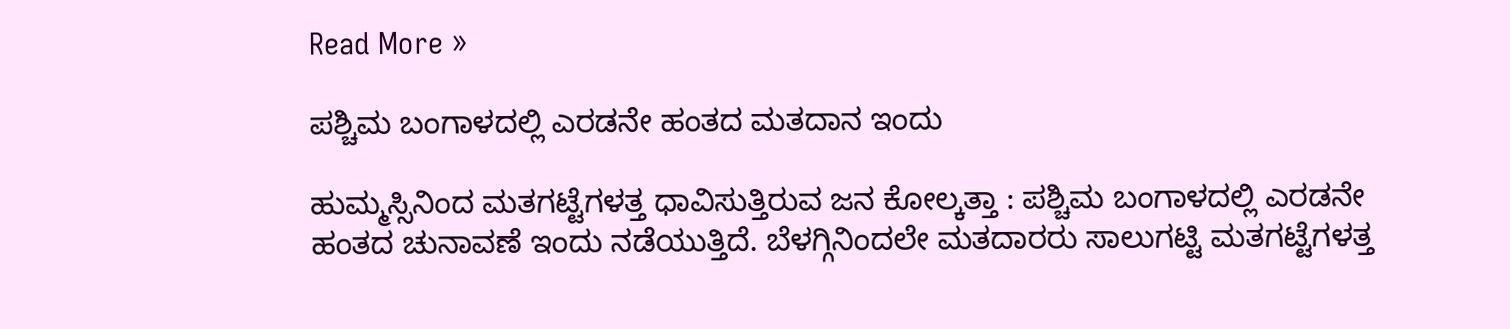Read More »

ಪಶ್ಚಿಮ ಬಂಗಾಳದಲ್ಲಿ ಎರಡನೇ ಹಂತದ ಮತದಾನ ಇಂದು

ಹುಮ್ಮಸ್ಸಿನಿಂದ ಮತಗಟ್ಟೆಗಳತ್ತ ಧಾವಿಸುತ್ತಿರುವ ಜನ ಕೋಲ್ಕತ್ತಾ : ಪಶ್ಚಿಮ ಬಂಗಾಳದಲ್ಲಿ ಎರಡನೇ ಹಂತದ ಚುನಾವಣೆ ಇಂದು ನಡೆಯುತ್ತಿದೆ. ಬೆಳಗ್ಗಿನಿಂದಲೇ ಮತದಾರರು ಸಾಲುಗಟ್ಟಿ ಮತಗಟ್ಟೆಗಳತ್ತ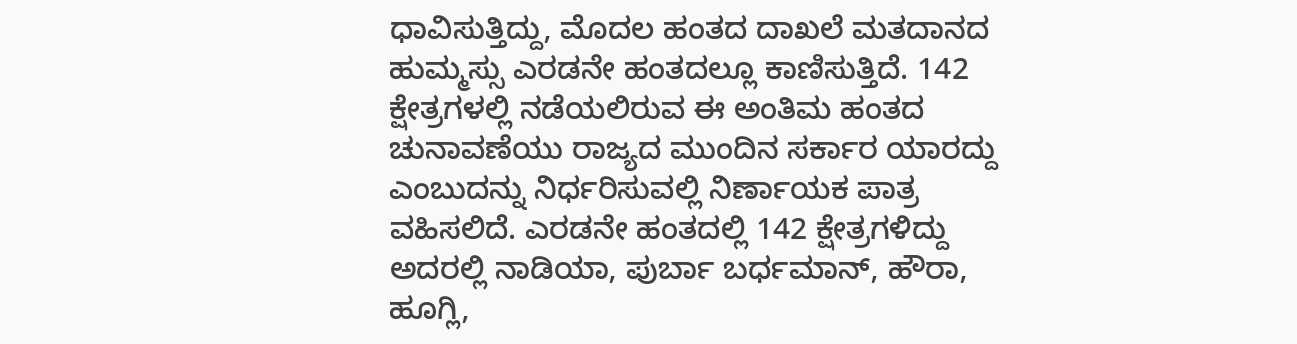ಧಾವಿಸುತ್ತಿದ್ದು, ಮೊದಲ ಹಂತದ ದಾಖಲೆ ಮತದಾನದ ಹುಮ್ಮಸ್ಸು ಎರಡನೇ ಹಂತದಲ್ಲೂ ಕಾಣಿಸುತ್ತಿದೆ. 142 ಕ್ಷೇತ್ರಗಳಲ್ಲಿ ನಡೆಯಲಿರುವ ಈ ಅಂತಿಮ ಹಂತದ ಚುನಾವಣೆಯು ರಾಜ್ಯದ ಮುಂದಿನ ಸರ್ಕಾರ ಯಾರದ್ದು ಎಂಬುದನ್ನು ನಿರ್ಧರಿಸುವಲ್ಲಿ ನಿರ್ಣಾಯಕ ಪಾತ್ರ ವಹಿಸಲಿದೆ. ಎರಡನೇ ಹಂತದಲ್ಲಿ 142 ಕ್ಷೇತ್ರಗಳಿದ್ದು ಅದರಲ್ಲಿ ನಾಡಿಯಾ, ಪುರ್ಬಾ ಬರ್ಧಮಾನ್, ಹೌರಾ, ಹೂಗ್ಲಿ,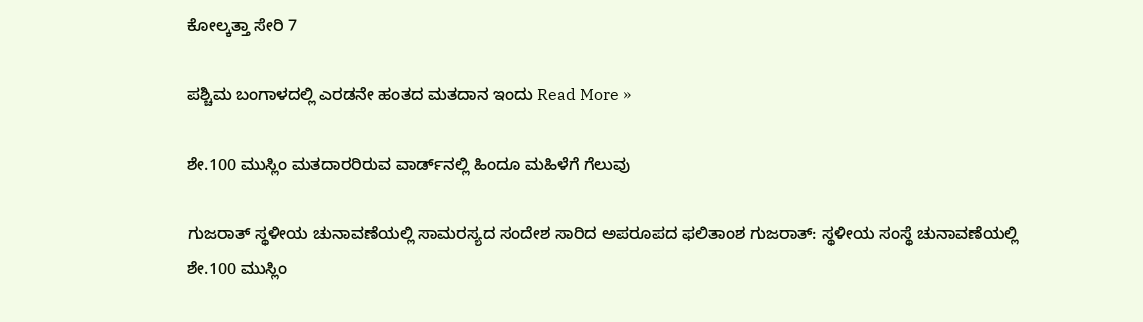ಕೋಲ್ಕತ್ತಾ ಸೇರಿ 7

ಪಶ್ಚಿಮ ಬಂಗಾಳದಲ್ಲಿ ಎರಡನೇ ಹಂತದ ಮತದಾನ ಇಂದು Read More »

ಶೇ.100 ಮುಸ್ಲಿಂ ಮತದಾರರಿರುವ ವಾರ್ಡ್‌ನಲ್ಲಿ ಹಿಂದೂ ಮಹಿಳೆಗೆ ಗೆಲುವು

ಗುಜರಾತ್‌ ಸ್ಥಳೀಯ ಚುನಾವಣೆಯಲ್ಲಿ ಸಾಮರಸ್ಯದ ಸಂದೇಶ ಸಾರಿದ ಅಪರೂಪದ ಫಲಿತಾಂಶ ಗುಜರಾತ್: ಸ್ಥಳೀಯ ಸಂಸ್ಥೆ ಚುನಾವಣೆಯಲ್ಲಿ ಶೇ.100 ಮುಸ್ಲಿಂ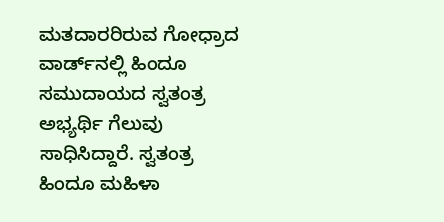ಮತದಾರರಿರುವ ಗೋಧ್ರಾದ ವಾರ್ಡ್‌ನಲ್ಲಿ ಹಿಂದೂ ಸಮುದಾಯದ ಸ್ವತಂತ್ರ ಅಭ್ಯರ್ಥಿ ಗೆಲುವು ಸಾಧಿಸಿದ್ದಾರೆ. ಸ್ವತಂತ್ರ ಹಿಂದೂ ಮಹಿಳಾ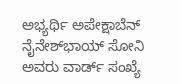ಅಭ್ಯರ್ಥಿ ಅಪೇಕ್ಷಾಬೆನ್ ನೈನೇಶ್‌ಭಾಯ್ ಸೋನಿ ಅವರು ವಾರ್ಡ್ ಸಂಖ್ಯೆ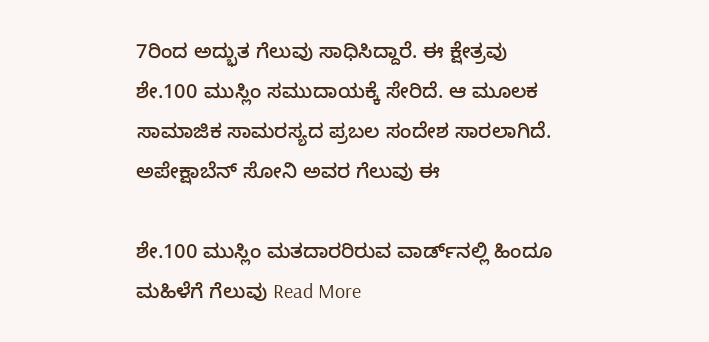7ರಿಂದ ಅದ್ಭುತ ಗೆಲುವು ಸಾಧಿಸಿದ್ದಾರೆ. ಈ ಕ್ಷೇತ್ರವು ಶೇ.100 ಮುಸ್ಲಿಂ ಸಮುದಾಯಕ್ಕೆ ಸೇರಿದೆ. ಆ ಮೂಲಕ ಸಾಮಾಜಿಕ ಸಾಮರಸ್ಯದ ಪ್ರಬಲ ಸಂದೇಶ ಸಾರಲಾಗಿದೆ. ಅಪೇಕ್ಷಾಬೆನ್ ಸೋನಿ ಅವರ ಗೆಲುವು ಈ

ಶೇ.100 ಮುಸ್ಲಿಂ ಮತದಾರರಿರುವ ವಾರ್ಡ್‌ನಲ್ಲಿ ಹಿಂದೂ ಮಹಿಳೆಗೆ ಗೆಲುವು Read More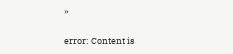»

error: Content is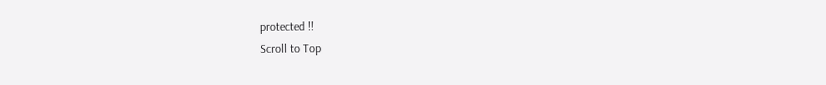protected !!
Scroll to Top